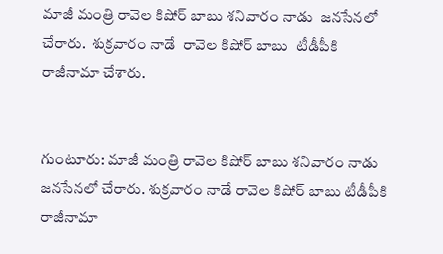మాజీ మంత్రి రావెల కిషోర్ బాబు శనివారం నాడు  జనసేనలో చేరారు.  శుక్రవారం నాడే  రావెల కిషోర్ బాబు  టీడీపీకి రాజీనామా చేశారు.


గుంటూరు: మాజీ మంత్రి రావెల కిషోర్ బాబు శనివారం నాడు జనసేనలో చేరారు. శుక్రవారం నాడే రావెల కిషోర్ బాబు టీడీపీకి రాజీనామా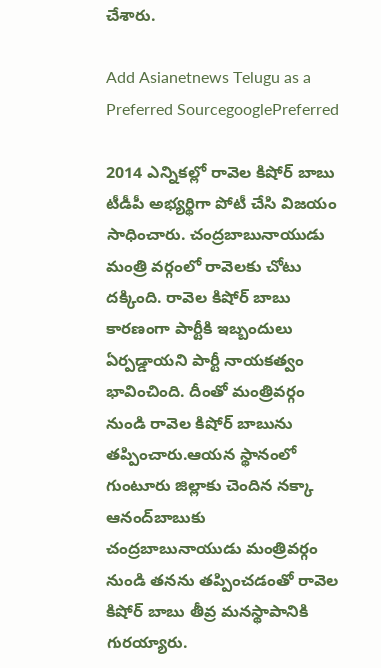చేశారు.

Add Asianetnews Telugu as a Preferred SourcegooglePreferred

2014 ఎన్నికల్లో రావెల కిషోర్ బాబు టీడీపీ అభ్యర్థిగా పోటీ చేసి విజయం సాధించారు. చంద్రబాబునాయుడు మంత్రి వర్గంలో రావెలకు చోటు దక్కింది. రావెల కిషోర్ బాబు కారణంగా పార్టీకి ఇబ్బందులు ఏర్పడ్డాయని పార్టీ నాయకత్వం భావించింది. దీంతో మంత్రివర్గం నుండి రావెల కిషోర్ బాబును తప్పించారు.ఆయన స్థానంలో గుంటూరు జిల్లాకు చెందిన నక్కా ఆనంద్‌బాబుకు చంద్రబాబునాయుడు మంత్రివర్గం నుండి తనను తప్పించడంతో రావెల కిషోర్ బాబు తీవ్ర మనస్థాపానికి గురయ్యారు.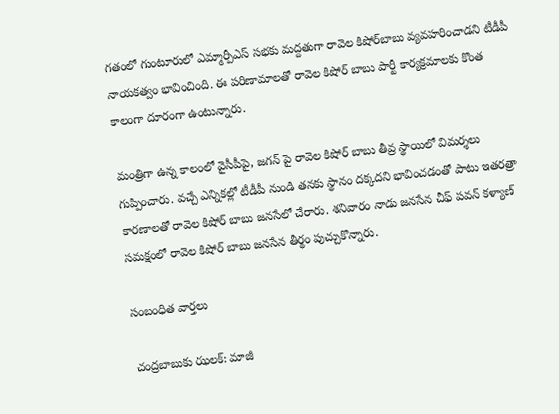గతంలో గుంటూరులో ఎమ్మార్పీఎస్ సభకు మద్దతుగా రావెల కిషోర్‌బాబు వ్యవహరించాడని టీడీపీ నాయకత్వం భావించింది. ఈ పరిణామాలతో రావెల కిషోర్ బాబు పార్టీ కార్యక్రమాలకు కొంత కాలంగా దూరంగా ఉంటున్నారు.

మంత్రిగా ఉన్న కాలంలో వైసీపీపై, జగన్ పై రావెల కిషోర్ బాబు తీవ్ర స్థాయిలో విమర్శలు గుప్పించారు. వచ్చే ఎన్నికల్లో టీడీపీ నుండి తనకు స్థానం దక్కదని భావించడంతో పాటు ఇతరత్రా కారణాలతో రావెల కిషోర్ బాబు జనసేలో చేరారు. శనివారం నాడు జనసేన చీఫ్ పవన్ కళ్యాణ్ సమక్షంలో రావెల కిషోర్ బాబు జనసేన తీర్థం పుచ్చుకొన్నారు.

సంబంధిత వార్తలు

చంద్రబాబుకు ఝలక్: మాజీ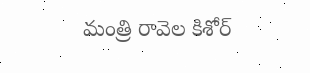మంత్రి రావెల కిశోర్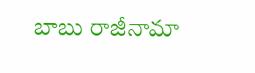బాబు రాజీనామా